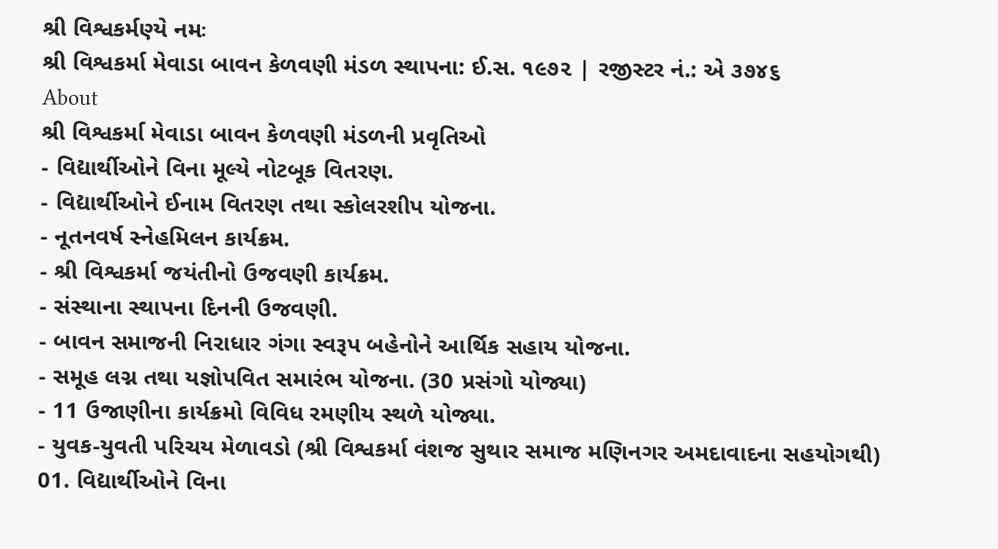શ્રી વિશ્વકર્મણ્યે નમઃ
શ્રી વિશ્વકર્મા મેવાડા બાવન કેળવણી મંડળ સ્થાપના: ઈ.સ. ૧૯૭૨ | રજીસ્ટર નં.: એ ૩૭૪૬
About
શ્રી વિશ્વકર્મા મેવાડા બાવન કેળવણી મંડળની પ્રવૃતિઓ
- વિદ્યાર્થીઓને વિના મૂલ્યે નોટબૂક વિતરણ.
- વિદ્યાર્થીઓને ઈનામ વિતરણ તથા સ્કોલરશીપ યોજના.
- નૂતનવર્ષ સ્નેહમિલન કાર્યક્રમ.
- શ્રી વિશ્વકર્મા જયંતીનો ઉજવણી કાર્યક્રમ.
- સંસ્થાના સ્થાપના દિનની ઉજવણી.
- બાવન સમાજની નિરાધાર ગંગા સ્વરૂપ બહેનોને આર્થિક સહાય યોજના.
- સમૂહ લગ્ન તથા યજ્ઞોપવિત સમારંભ યોજના. (30 પ્રસંગો યોજ્યા)
- 11 ઉજાણીના કાર્યક્રમો વિવિધ રમણીય સ્થળે યોજ્યા.
- યુવક-યુવતી પરિચય મેળાવડો (શ્રી વિશ્વકર્મા વંશજ સુથાર સમાજ મણિનગર અમદાવાદના સહયોગથી)
01. વિદ્યાર્થીઓને વિના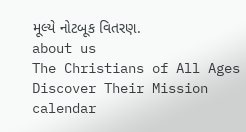મૂલ્યે નોટબૂક વિતરણ.
about us
The Christians of All Ages Discover Their Mission
calendar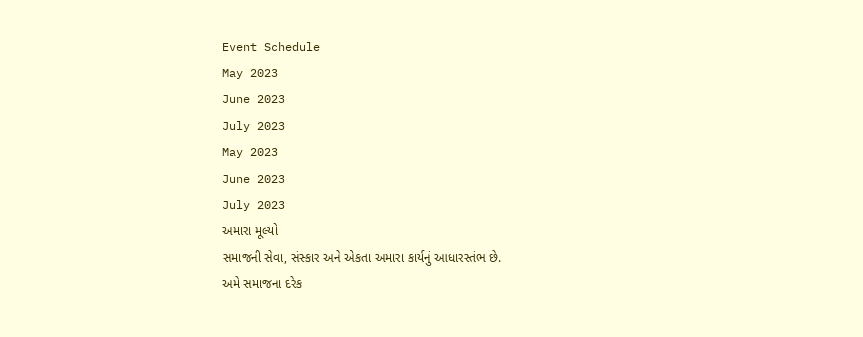Event Schedule
May 2023
June 2023
July 2023
May 2023
June 2023
July 2023
અમારા મૂલ્યો
સમાજની સેવા, સંસ્કાર અને એકતા અમારા કાર્યનું આધારસ્તંભ છે.
અમે સમાજના દરેક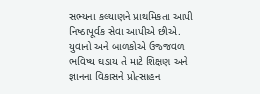સભ્યના કલ્યાણને પ્રાથમિકતા આપી નિષ્ઠાપૂર્વક સેવા આપીએ છીએ.
યુવાનો અને બાળકોએ ઉજ્જવળ ભવિષ્ય ઘડાય તે માટે શિક્ષણ અને જ્ઞાનના વિકાસને પ્રોત્સાહન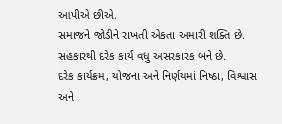આપીએ છીએ.
સમાજને જોડીને રાખતી એકતા અમારી શક્તિ છે. સહકારથી દરેક કાર્ય વધુ અસરકારક બને છે.
દરેક કાર્યક્રમ, યોજના અને નિર્ણયમાં નિષ્ઠા, વિશ્વાસ અને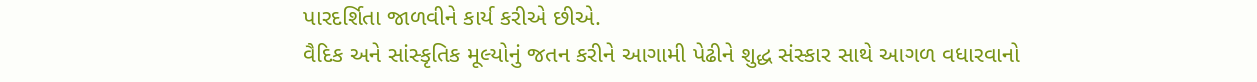પારદર્શિતા જાળવીને કાર્ય કરીએ છીએ.
વૈદિક અને સાંસ્કૃતિક મૂલ્યોનું જતન કરીને આગામી પેઢીને શુદ્ધ સંસ્કાર સાથે આગળ વધારવાનો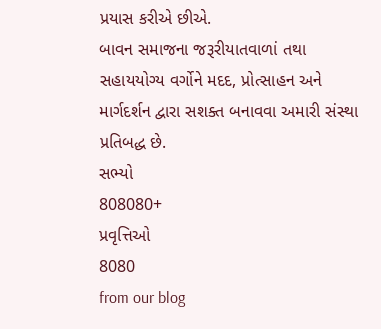પ્રયાસ કરીએ છીએ.
બાવન સમાજના જરૂરીયાતવાળાં તથા સહાયયોગ્ય વર્ગોને મદદ, પ્રોત્સાહન અને માર્ગદર્શન દ્વારા સશક્ત બનાવવા અમારી સંસ્થા પ્રતિબદ્ધ છે.
સભ્યો
808080+
પ્રવૃત્તિઓ
8080
from our blog